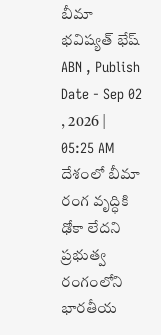బీమా భవిష్యత్ భేష్
ABN , Publish Date - Sep 02 , 2026 | 05:25 AM
దేశంలో బీమా రంగ వృద్ధికి ఢోకా లేదని ప్రభుత్వ రంగంలోని భారతీయ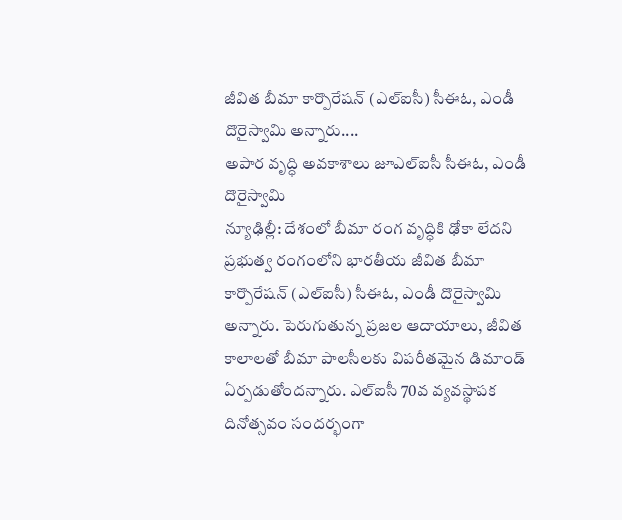జీవిత బీమా కార్పొరేషన్ (ఎల్ఐసీ) సీఈఓ, ఎండీ దొరైస్వామి అన్నారు....
అపార వృద్ధి అవకాశాలు జూఎల్ఐసీ సీఈఓ, ఎండీ దొరైస్వామి
న్యూఢిల్లీ: దేశంలో బీమా రంగ వృద్ధికి ఢోకా లేదని ప్రభుత్వ రంగంలోని భారతీయ జీవిత బీమా కార్పొరేషన్ (ఎల్ఐసీ) సీఈఓ, ఎండీ దొరైస్వామి అన్నారు. పెరుగుతున్న ప్రజల ఆదాయాలు, జీవిత కాలాలతో బీమా పాలసీలకు విపరీతమైన డిమాండ్ ఏర్పడుతోందన్నారు. ఎల్ఐసీ 70వ వ్యవస్థాపక దినోత్సవం సందర్భంగా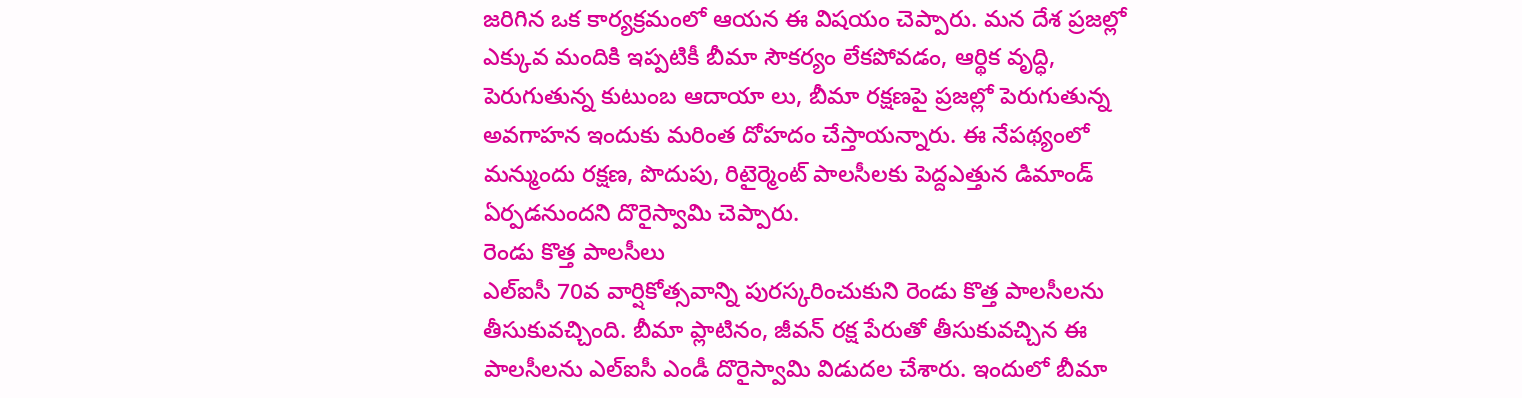జరిగిన ఒక కార్యక్రమంలో ఆయన ఈ విషయం చెప్పారు. మన దేశ ప్రజల్లో ఎక్కువ మందికి ఇప్పటికీ బీమా సౌకర్యం లేకపోవడం, ఆర్థిక వృద్ధి, పెరుగుతున్న కుటుంబ ఆదాయా లు, బీమా రక్షణపై ప్రజల్లో పెరుగుతున్న అవగాహన ఇందుకు మరింత దోహదం చేస్తాయన్నారు. ఈ నేపథ్యంలో మన్ముందు రక్షణ, పొదుపు, రిటైర్మెంట్ పాలసీలకు పెద్దఎత్తున డిమాండ్ ఏర్పడనుందని దొరైస్వామి చెప్పారు.
రెండు కొత్త పాలసీలు
ఎల్ఐసీ 70వ వార్షికోత్సవాన్ని పురస్కరించుకుని రెండు కొత్త పాలసీలను తీసుకువచ్చింది. బీమా ప్లాటినం, జీవన్ రక్ష పేరుతో తీసుకువచ్చిన ఈ పాలసీలను ఎల్ఐసీ ఎండీ దొరైస్వామి విడుదల చేశారు. ఇందులో బీమా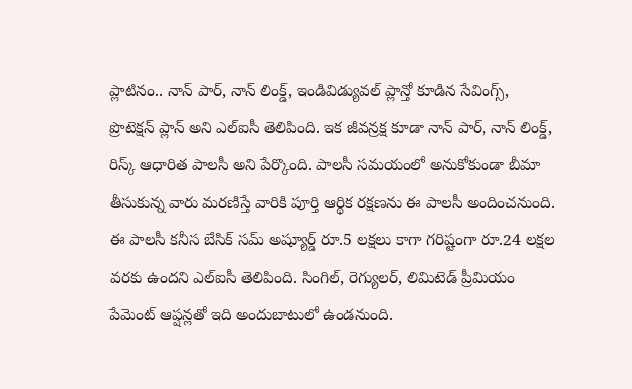ప్లాటినం.. నాన్ పార్, నాన్ లింక్డ్, ఇండివిడ్యువల్ ప్లాన్తో కూడిన సేవింగ్స్, ప్రొటెక్షన్ ప్లాన్ అని ఎల్ఐసీ తెలిపింది. ఇక జీవన్రక్ష కూడా నాన్ పార్, నాన్ లింక్డ్, రిస్క్ ఆధారిత పాలసీ అని పేర్కొంది. పాలసీ సమయంలో అనుకోకుండా బీమా తీసుకున్న వారు మరణిస్తే వారికి పూర్తి ఆర్థిక రక్షణను ఈ పాలసీ అందించనుంది. ఈ పాలసీ కనీస బేసిక్ సమ్ అష్యూర్డ్ రూ.5 లక్షలు కాగా గరిష్టంగా రూ.24 లక్షల వరకు ఉందని ఎల్ఐసీ తెలిపింది. సింగిల్, రెగ్యులర్, లిమిటెడ్ ప్రీమియం పేమెంట్ ఆప్షన్లతో ఇది అందుబాటులో ఉండనుంది.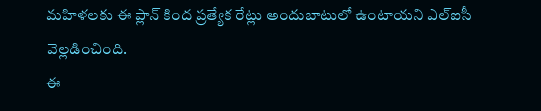మహిళలకు ఈ ప్లాన్ కింద ప్రత్యేక రేట్లు అందుబాటులో ఉంటాయని ఎల్ఐసీ వెల్లడించింది.
ఈ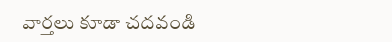వార్తలు కూడా చదవండి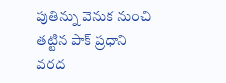పుతిన్ను వెనుక నుంచి తట్టిన పాక్ ప్రధాని
వరద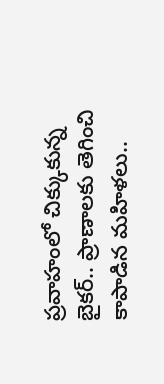ప్రవాహంలో చిక్కుకున్న బైకర్.. ప్రాణాలకు తెగించి కాపాడిన మహిళలు..